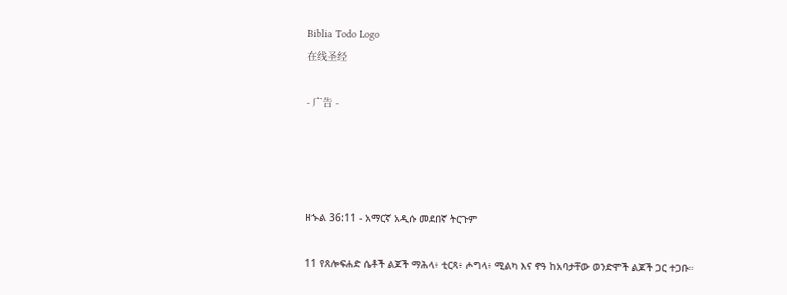Biblia Todo Logo
在线圣经

- 广告 -




ዘኍል 36:11 - አማርኛ አዲሱ መደበኛ ትርጉም

11 የጸሎፍሐድ ሴቶች ልጆች ማሕላ፥ ቲርጻ፥ ሖግላ፥ ሚልካ እና ኖዓ ከአባታቸው ወንድሞች ልጆች ጋር ተጋቡ።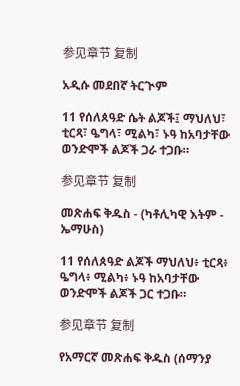参见章节 复制

አዲሱ መደበኛ ትርጒም

11 የሰለጰዓድ ሴት ልጆች፤ ማህለህ፣ ቲርጻ፣ ዔግላ፣ ሚልካ፣ ኑዓ ከአባታቸው ወንድሞች ልጆች ጋራ ተጋቡ።

参见章节 复制

መጽሐፍ ቅዱስ - (ካቶሊካዊ እትም - ኤማሁስ)

11 የሰለጰዓድ ልጆች ማህለህ፥ ቲርጻ፥ ዔግላ፥ ሚልካ፥ ኑዓ ከአባታቸው ወንድሞች ልጆች ጋር ተጋቡ።

参见章节 复制

የአማርኛ መጽሐፍ ቅዱስ (ሰማንያ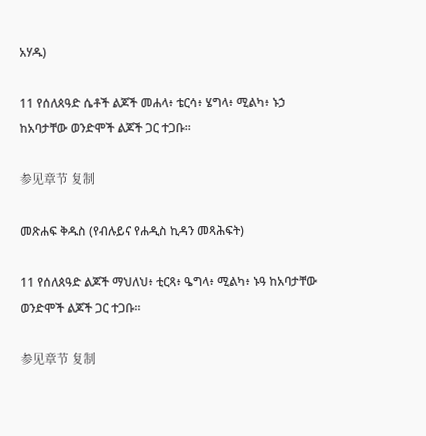አሃዱ)

11 የሰለጰዓድ ሴቶች ልጆች መሐላ፥ ቴርሳ፥ ሄግላ፥ ሚልካ፥ ኑኃ ከአባታቸው ወንድሞች ልጆች ጋር ተጋቡ።

参见章节 复制

መጽሐፍ ቅዱስ (የብሉይና የሐዲስ ኪዳን መጻሕፍት)

11 የሰለጰዓድ ልጆች ማህለህ፥ ቲርጻ፥ ዔግላ፥ ሚልካ፥ ኑዓ ከአባታቸው ወንድሞች ልጆች ጋር ተጋቡ።

参见章节 复制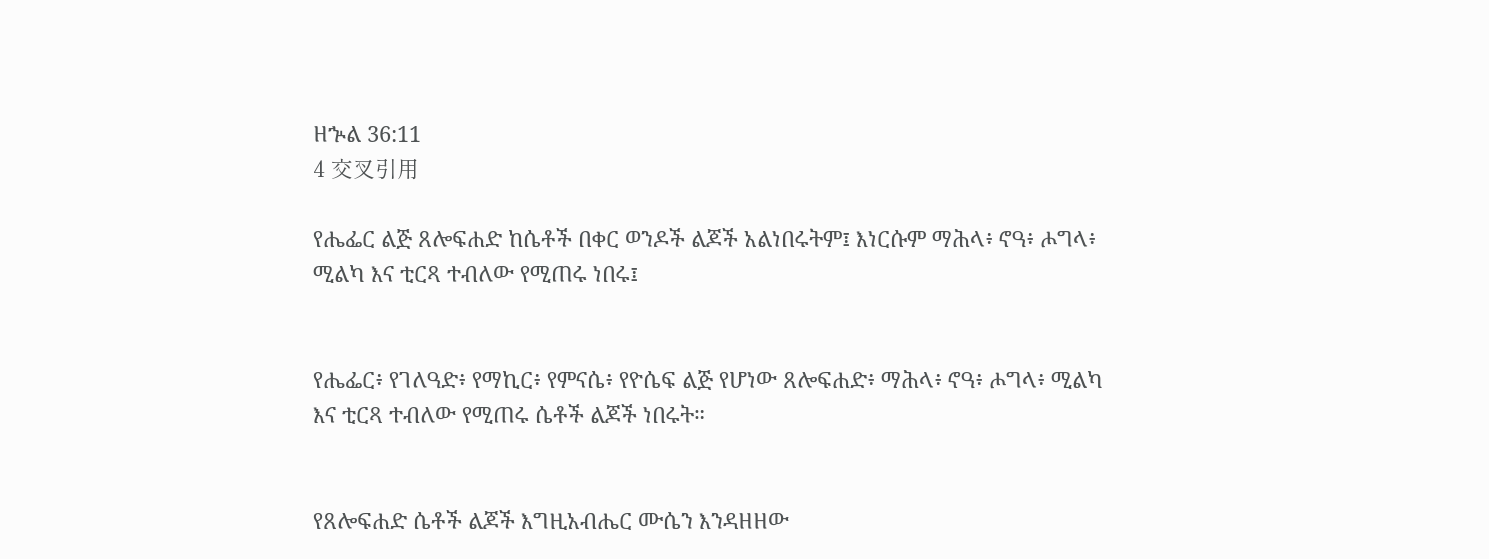ዘኍል 36:11
4 交叉引用

የሔፌር ልጅ ጸሎፍሐድ ከሴቶች በቀር ወንዶች ልጆች አልነበሩትም፤ እነርሱም ማሕላ፥ ኖዓ፥ ሖግላ፥ ሚልካ እና ቲርጻ ተብለው የሚጠሩ ነበሩ፤


የሔፌር፥ የገለዓድ፥ የማኪር፥ የምናሴ፥ የዮሴፍ ልጅ የሆነው ጸሎፍሐድ፥ ማሕላ፥ ኖዓ፥ ሖግላ፥ ሚልካ እና ቲርጻ ተብለው የሚጠሩ ሴቶች ልጆች ነበሩት።


የጸሎፍሐድ ሴቶች ልጆች እግዚአብሔር ሙሴን እንዳዘዘው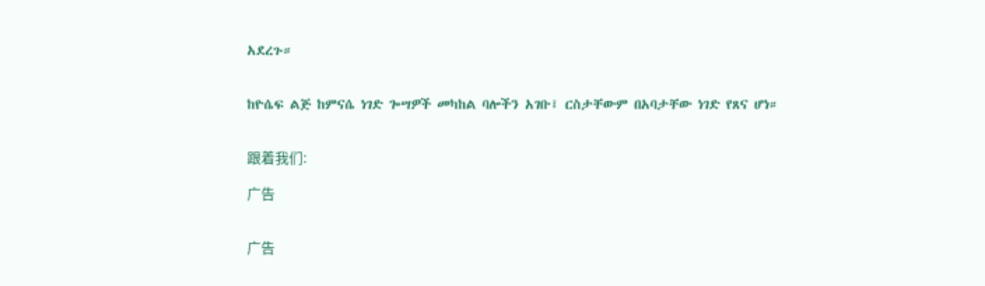አደረጉ።


ከዮሴፍ ልጅ ከምናሴ ነገድ ጐሣዎች መካከል ባሎችን አገቡ፤ ርስታቸውም በአባታቸው ነገድ የጸና ሆነ።


跟着我们:

广告


广告